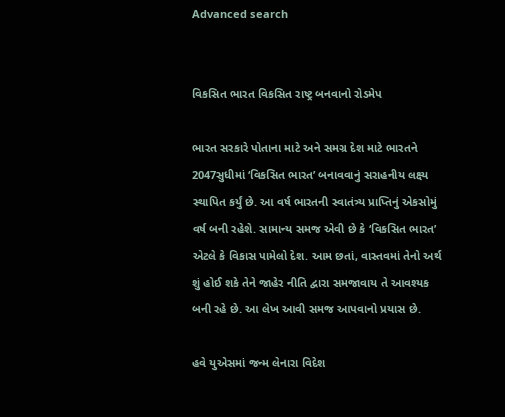Advanced search


વિકસિત ભારત વિકસિત રાષ્ટ્ર બનવાનો રોડમેપ

ભારત સરકારે પોતાના માટે અને સમગ્ર દેશ માટે ભારતને 2047સુધીમાં ‘વિકસિત ભારત’ બનાવવાનું સરાહનીય લક્ષ્ય સ્થાપિત કર્યું છે. આ વર્ષ ભારતની સ્વાતંત્ર્ય પ્રાપ્તિનું એકસોમું વર્ષ બની રહેશે. સામાન્ય સમજ એવી છે કે ‘વિકસિત ભારત’ એટલે કે વિકાસ પામેલો દેશ. આમ છતાં, વાસ્તવમાં તેનો અર્થ શું હોઈ શકે તેને જાહેર નીતિ દ્વારા સમજાવાય તે આવશ્યક બની રહે છે. આ લેખ આવી સમજ આપવાનો પ્રયાસ છે.

હવે યુએસમાં જન્મ લેનારા વિદેશ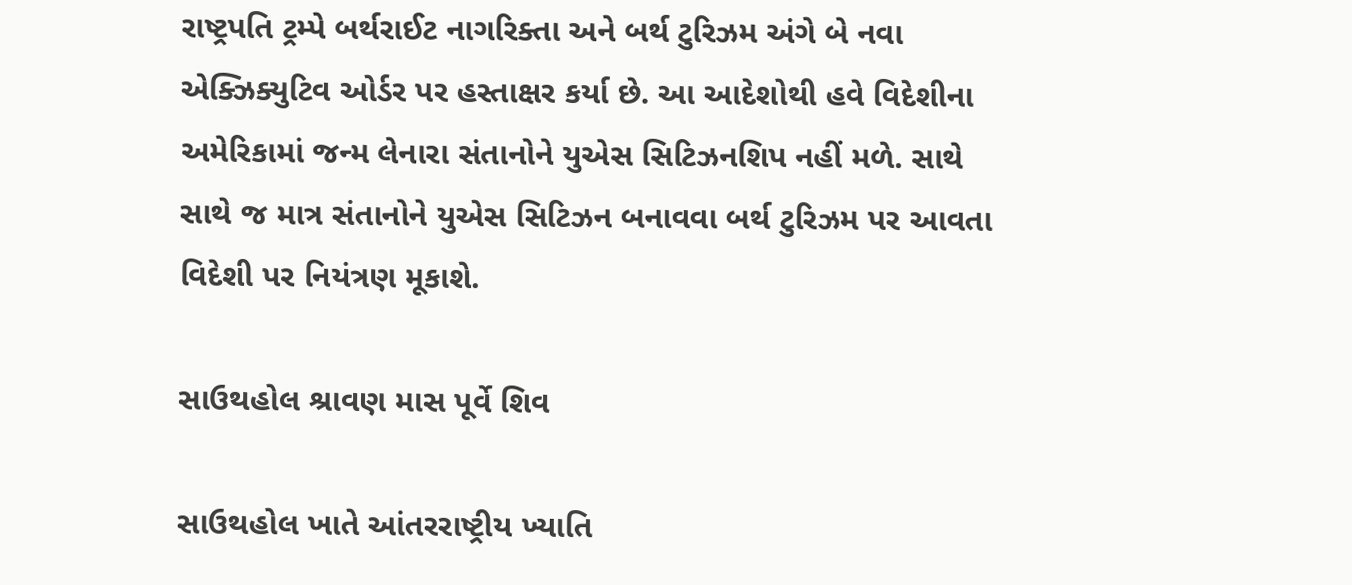રાષ્ટ્રપતિ ટ્રમ્પે બર્થરાઈટ નાગરિક્તા અને બર્થ ટુરિઝમ અંગે બે નવા એક્ઝિક્યુટિવ ઓર્ડર પર હસ્તાક્ષર કર્યા છે. આ આદેશોથી હવે વિદેશીના અમેરિકામાં જન્મ લેનારા સંતાનોને યુએસ સિટિઝનશિપ નહીં મળે. સાથે સાથે જ માત્ર સંતાનોને યુએસ સિટિઝન બનાવવા બર્થ ટુરિઝમ પર આવતા વિદેશી પર નિયંત્રણ મૂકાશે.

સાઉથહોલ શ્રાવણ માસ પૂર્વે શિવ

સાઉથહોલ ખાતે આંતરરાષ્ટ્રીય ખ્યાતિ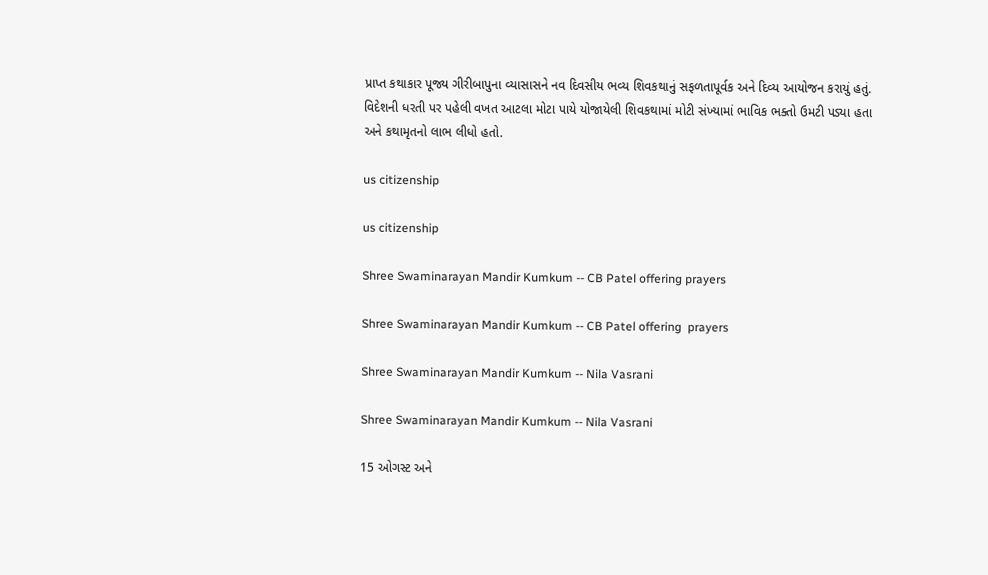પ્રાપ્ત કથાકાર પૂજ્ય ગીરીબાપુના વ્યાસાસને નવ દિવસીય ભવ્ય શિવકથાનું સફળતાપૂર્વક અને દિવ્ય આયોજન કરાયું હતું. વિદેશની ધરતી પર પહેલી વખત આટલા મોટા પાયે યોજાયેલી શિવકથામાં મોટી સંખ્યામાં ભાવિક ભક્તો ઉમટી પડ્યા હતા અને કથામૃતનો લાભ લીધો હતો.

us citizenship

us citizenship

Shree Swaminarayan Mandir Kumkum -- CB Patel offering prayers

Shree Swaminarayan Mandir Kumkum -- CB Patel offering  prayers

Shree Swaminarayan Mandir Kumkum -- Nila Vasrani

Shree Swaminarayan Mandir Kumkum -- Nila Vasrani

15 ઓગસ્ટ અને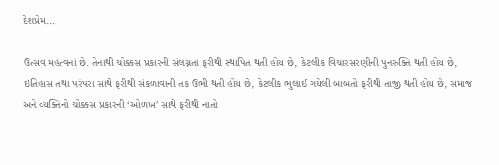દેશપ્રેમ...

ઉત્સવ મહત્વનાં છે. તેનાથી ચોક્કસ પ્રકારની સંલગ્નતા ફરીથી સ્થાપિત થતી હોય છે, કેટલીક વિચારસરણીની પુનરુક્તિ થતી હોય છે, ઇતિહાસ તથા પરંપરા સાથે ફરીથી સંકળાવાની તક ઉભી થતી હોય છે, કેટલીક ભુલાઈ ગયેલી બાબતો ફરીથી તાજી થતી હોય છે, સમાજ અને વ્યક્તિનો ચોક્કસ પ્રકારની ‘ઓળખ’ સાથે ફરીથી નાતો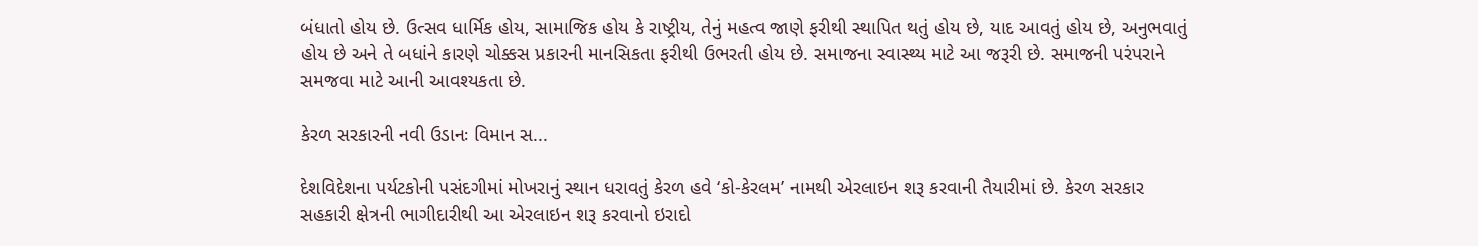બંધાતો હોય છે. ઉત્સવ ધાર્મિક હોય, સામાજિક હોય કે રાષ્ટ્રીય, તેનું મહત્વ જાણે ફરીથી સ્થાપિત થતું હોય છે, યાદ આવતું હોય છે, અનુભવાતું હોય છે અને તે બધાંને કારણે ચોક્કસ પ્રકારની માનસિકતા ફરીથી ઉભરતી હોય છે. સમાજના સ્વાસ્થ્ય માટે આ જરૂરી છે. સમાજની પરંપરાને સમજવા માટે આની આવશ્યકતા છે.

કેરળ સરકારની નવી ઉડાનઃ વિમાન સ...

દેશવિદેશના પર્યટકોની પસંદગીમાં મોખરાનું સ્થાન ધરાવતું કેરળ હવે ‘કો-કેરલમ’ નામથી એરલાઇન શરૂ કરવાની તૈયારીમાં છે. કેરળ સરકાર સહકારી ક્ષેત્રની ભાગીદારીથી આ એરલાઇન શરૂ કરવાનો ઇરાદો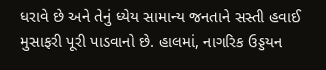ધરાવે છે અને તેનું ધ્યેય સામાન્ય જનતાને સસ્તી હવાઈ મુસાફરી પૂરી પાડવાનો છે. હાલમાં, નાગરિક ઉડ્ડયન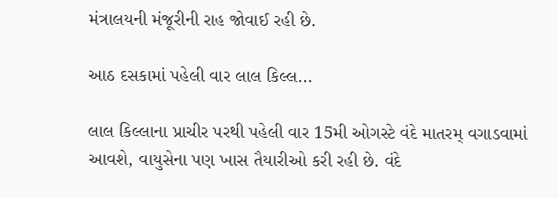મંત્રાલયની મંજૂરીની રાહ જોવાઈ રહી છે.

આઠ દસકામાં પહેલી વાર લાલ કિલ્લ...

લાલ કિલ્લાના પ્રાચીર પરથી પહેલી વાર 15મી ઓગસ્ટે વંદે માતરમ્ વગાડવામાં આવશે, વાયુસેના પણ ખાસ તૈયારીઓ કરી રહી છે. વંદે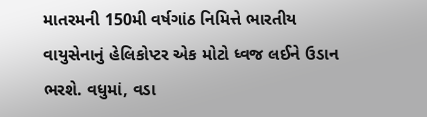માતરમની 150મી વર્ષગાંઠ નિમિત્તે ભારતીય વાયુસેનાનું હેલિકોપ્ટર એક મોટો ધ્વજ લઈને ઉડાન ભરશે. વધુમાં, વડા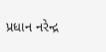પ્રધાન નરેન્દ્ર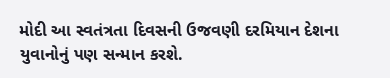મોદી આ સ્વતંત્રતા દિવસની ઉજવણી દરમિયાન દેશના યુવાનોનું પણ સન્માન કરશે.